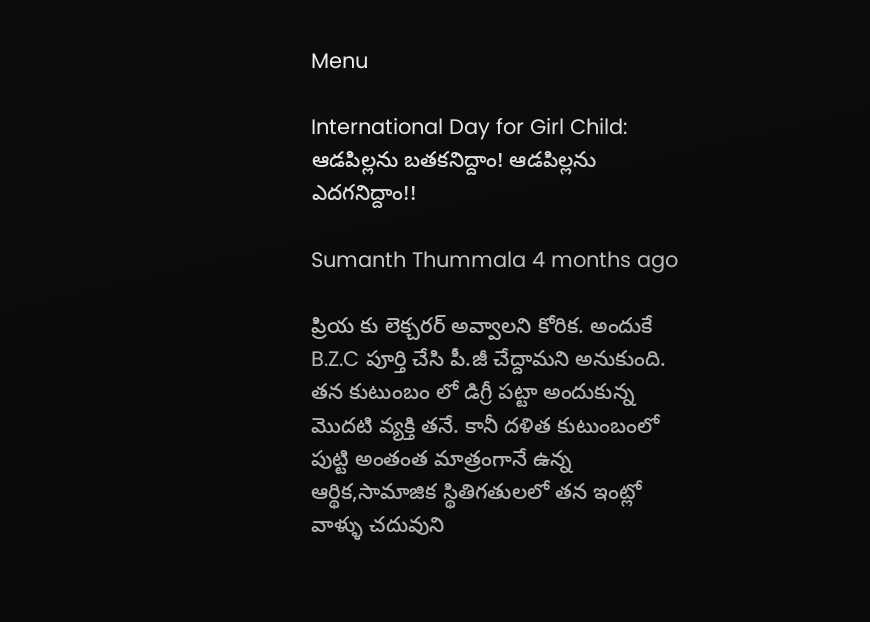Menu

International Day for Girl Child: ఆడపిల్లను బతకనిద్దాం! ఆడపిల్లను ఎదగనిద్దాం!!

Sumanth Thummala 4 months ago

ప్రియ కు లెక్చరర్ అవ్వాలని కోరిక. అందుకే B.Z.C పూర్తి చేసి పీ.జీ చేద్దామని అనుకుంది. తన కుటుంబం లో డిగ్రీ పట్టా అందుకున్న మొదటి వ్యక్తి తనే. కానీ దళిత కుటుంబంలో పుట్టి అంతంత మాత్రంగానే ఉన్న ఆర్థిక,సామాజిక స్థితిగతులలో తన ఇంట్లో వాళ్ళు చదువుని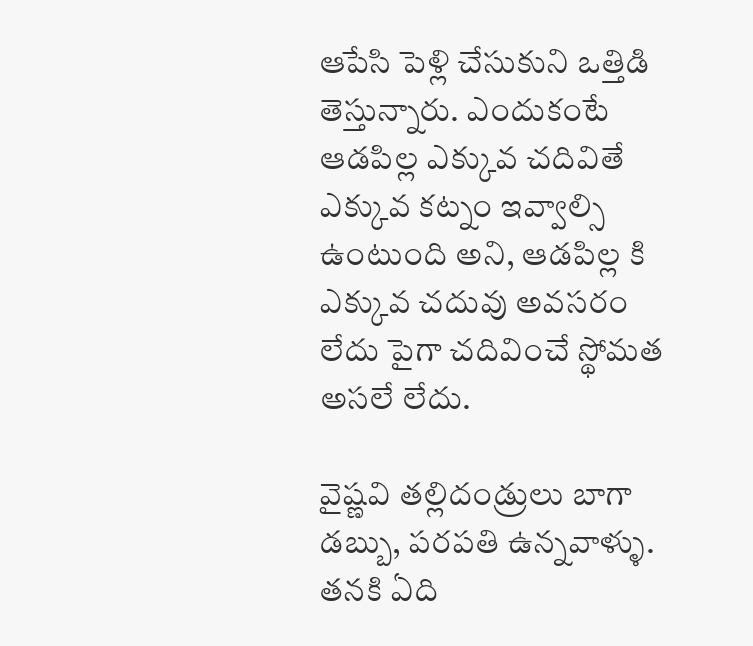ఆపేసి పెళ్లి చేసుకుని ఒత్తిడి తెస్తున్నారు. ఎందుకంటే ఆడపిల్ల ఎక్కువ చదివితే ఎక్కువ కట్నం ఇవ్వాల్సి ఉంటుంది అని, ఆడపిల్ల కి ఎక్కువ చదువు అవసరం లేదు పైగా చదివించే స్థోమత అసలే లేదు.

వైష్ణవి తల్లిదండ్రులు బాగా డబ్బు, పరపతి ఉన్నవాళ్ళు. తనకి ఏది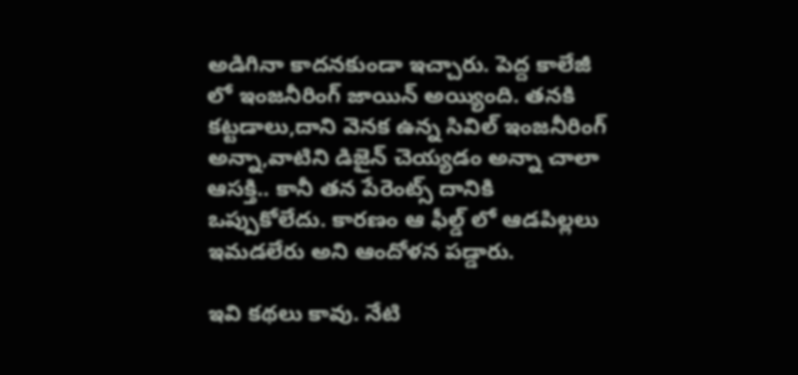అడిగినా కాదనకుండా ఇచ్చారు. పెద్ద కాలేజీ లో ఇంజనీరింగ్ జాయిన్ అయ్యింది. తనకి కట్టడాలు,దాని వెనక ఉన్న సివిల్ ఇంజనీరింగ్ అన్నా,వాటిని డిజైన్ చెయ్యడం అన్నా చాలా ఆసక్తి.. కానీ తన పేరెంట్స్ దానికి ఒప్పుకోలేదు. కారణం ఆ ఫీల్డ్ లో ఆడపిల్లలు ఇమడలేరు అని ఆందోళన పడ్డారు.

ఇవి కథలు కావు. నేటి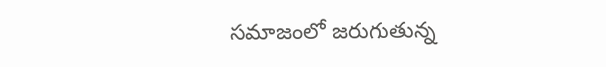సమాజంలో జరుగుతున్న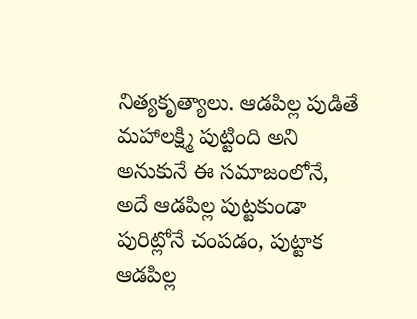నిత్యకృత్యాలు. ఆడపిల్ల పుడితే మహాలక్ష్మి పుట్టింది అని అనుకునే ఈ సమాజంలోనే‌, అదే ఆడపిల్ల పుట్టకుండా పురిట్లోనే చంపడం, పుట్టాక ఆడపిల్ల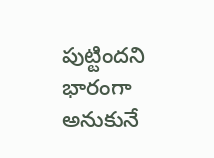పుట్టిందని భారంగా అనుకునే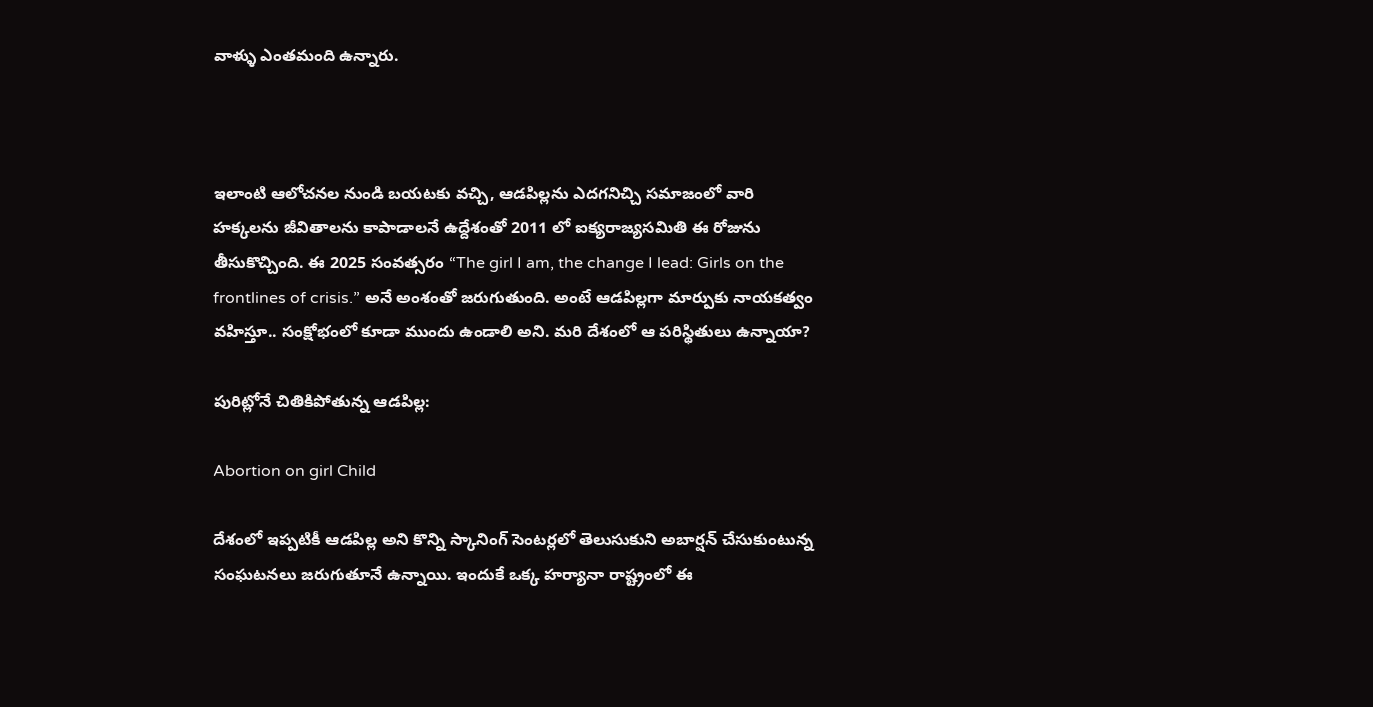వాళ్ళు ఎంతమంది ఉన్నారు.



ఇలాంటి ఆలోచనల నుండి బయటకు వచ్చి, ఆడపిల్లను ఎదగనిచ్చి సమాజంలో వారి హక్కలను జీవితాలను కాపాడాలనే ఉద్దేశంతో 2011 లో ఐక్యరాజ్యసమితి ఈ రోజును తీసుకొచ్చింది. ఈ 2025 సంవత్సరం “The girl I am, the change I lead: Girls on the frontlines of crisis.” అనే అంశంతో జరుగుతుంది. అంటే ఆడపిల్లగా మార్పుకు నాయకత్వం వహిస్తూ.. సంక్షోభంలో కూడా ముందు ఉండాలి అని. మరి దేశంలో ఆ పరిస్థితులు ఉన్నాయా?

పురిట్లోనే చితికిపోతున్న ఆడపిల్ల:

Abortion on girl Child

దేశంలో ఇప్పటికీ ఆడపిల్ల అని కొన్ని స్కానింగ్ సెంటర్లలో తెలుసుకుని అబార్షన్ చేసుకుంటున్న సంఘటనలు జరుగుతూనే ఉన్నాయి. ఇందుకే ఒక్క హర్యానా రాష్ట్రంలో ఈ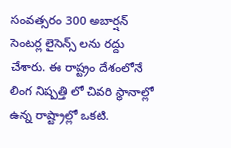సంవత్సరం 300 అబార్షన్ సెంటర్ల లైసెన్స్ లను రద్దు చేశారు. ఈ రాష్ట్రం దేశంలోనే లింగ నిష్పత్తి లో చివరి స్థానాల్లో ఉన్న రాష్ట్రాల్లో ఒకటి.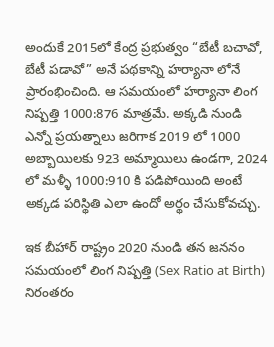అందుకే 2015లో కేంద్ర ప్రభుత్వం “బేటీ బచావో, బేటీ పడావో” అనే‌ పథకాన్ని హర్యానా లోనే‌ ప్రారంభించింది. ఆ సమయంలో హర్యానా లింగ నిష్పత్తి 1000:876 మాత్రమే. అక్కడి నుండి ఎన్నో ప్రయత్నాలు జరిగాక 2019 లో 1000 అబ్బాయిలకు 923 అమ్మాయిలు ఉండగా, 2024 లో మళ్ళీ 1000:910 కి పడిపోయింది అంటే అక్కడ పరిస్థితి ఎలా ఉందో అర్థం చేసుకోవచ్చు.

ఇక బీహార్ రాష్ట్రం 2020 నుండి తన జననం సమయంలో లింగ నిష్పత్తి (Sex Ratio at Birth) నిరంతరం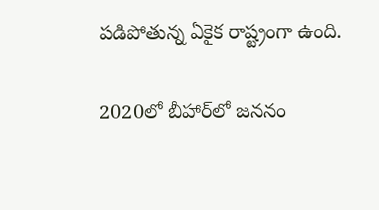పడిపోతున్న ఏకైక రాష్ట్రంగా ఉంది.

2020లో బీహార్‌లో జననం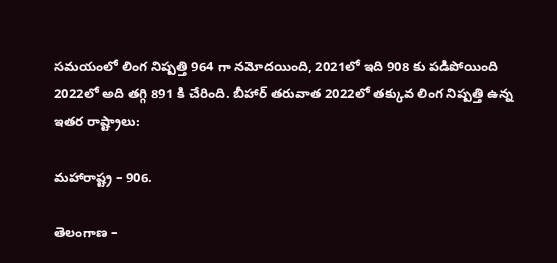సమయంలో లింగ నిష్పత్తి 964 గా నమోదయింది, 2021లో ఇది 908 కు పడిపోయింది 2022లో అది తగ్గి 891 కి చేరింది. బీహార్ తరువాత 2022లో తక్కువ లింగ నిష్పత్తి ఉన్న ఇతర రాష్ట్రాలు:

మహారాష్ట్ర – 906.

తెలంగాణ –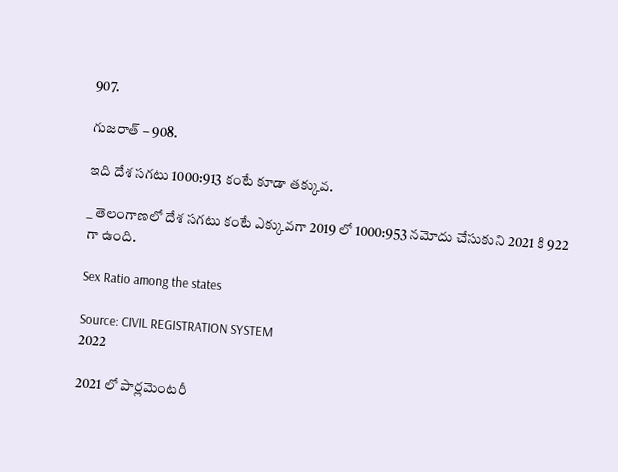907.

గుజరాత్ – 908.

ఇది దేశ సగటు 1000:913 కంటే కూడా తక్కువ.

_ తెలంగాణలో దేశ సగటు కంటే ఎక్కువగా 2019 లో 1000:953 నమోదు చేసుకుని 2021 కి 922 గా ఉంది.

Sex Ratio among the states

Source: CIVIL REGISTRATION SYSTEM
2022

2021 లో పార్లమెంటరీ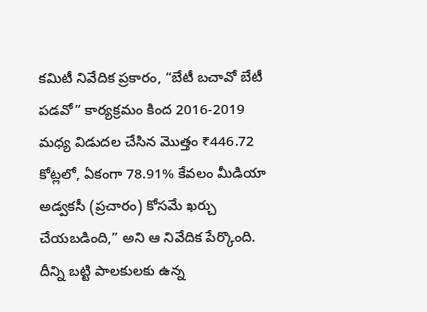కమిటీ నివేదిక ప్రకారం, “బేటీ బచావో బేటీ పడవో” కార్యక్రమం కింద 2016-2019 మధ్య విడుదల చేసిన మొత్తం ₹446.72 కోట్లలో, ఏకంగా 78.91% కేవలం మీడియా అడ్వకసీ (ప్రచారం) కోసమే ఖర్చు చేయబడింది,” అని ఆ నివేదిక పేర్కొంది. దీన్ని బట్టి పాలకులకు ఉన్న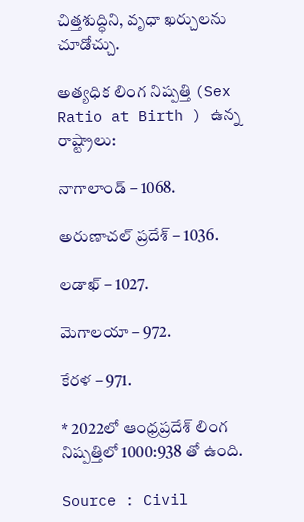చిత్తశుద్ధిని, వృధా ఖర్చులను చూడోచ్చు.

అత్యధిక లింగ నిష్పత్తి (Sex Ratio at Birth ) ఉన్న రాష్ట్రాలు:

నాగాలాండ్ – 1068.

అరుణాచల్ ప్రదేశ్ – 1036.

లడాఖ్ – 1027.

మెగాలయా – 972.

కేరళ – 971.

* 2022లో ఆంధ్రప్రదేశ్ లింగ నిష్పత్తిలో 1000:938 తో ఉంది.

Source : Civil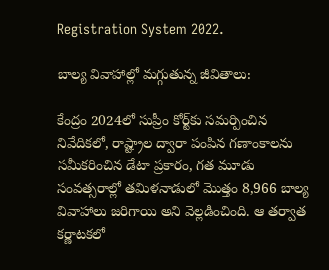Registration System 2022.

బాల్య వివాహాల్లో మగ్గుతున్న జీవితాలు:

కేంద్రం 2024లో సుప్రీం కోర్ట్‌కు సమర్పించిన నివేదికలో, రాష్ట్రాల ద్వారా పంపిన గణాంకాలను సమీకరించిన డేటా ప్రకారం, గత మూడు సంవత్సరాల్లో తమిళనాడులో మొత్తం 8,966 బాల్య వివాహాలు జరిగాయి అని వెల్లడించింది. ఆ తర్వాత కర్ణాటకలో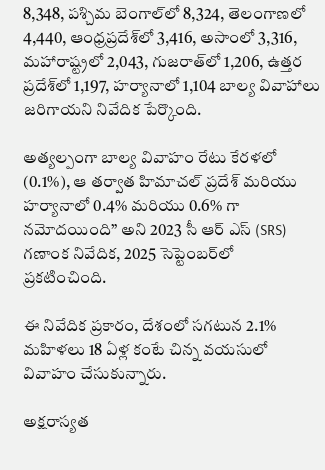8,348, పశ్చిమ బెంగాల్‌లో 8,324, తెలంగాణలో 4,440, ఆంధ్రప్రదేశ్‌లో 3,416, అసాంలో 3,316, మహారాష్ట్రలో 2,043, గుజరాత్‌లో 1,206, ఉత్తర ప్రదేశ్‌లో 1,197, హర్యానాలో 1,104 బాల్య వివాహాలు జరిగాయని నివేదిక పేర్కొంది.

అత్యల్పంగా బాల్య వివాహం రేటు కేరళలో (0.1%), ఆ తర్వాత హిమాచల్ ప్రదేశ్ మరియు హర్యానాలో 0.4% మరియు 0.6% గా నమోదయింది” అని 2023 సీ ఆర్ ఎస్ (SRS) గణాంక నివేదిక, 2025 సెప్టెంబర్‌లో ప్రకటించింది.

ఈ నివేదిక ప్రకారం, దేశంలో సగటున 2.1% మహిళలు 18 ఏళ్ల కంటే చిన్న వయసులో వివాహం చేసుకున్నారు.

అక్షరాస్యత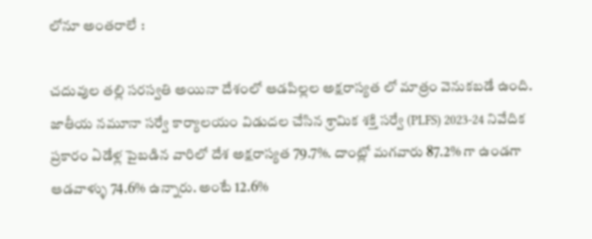లోనూ అంతరాలే :

చదువుల తల్లి సరస్వతి అయినా దేశంలో ఆడపిల్లల అక్షరాస్యత లో మాత్రం వెనుకబడే ఉంది. జాతీయ నమూనా సర్వే కార్యాలయం విడుదల చేసిన శ్రామిక శక్తి సర్వే (PLFS) 2023-24 నివేదిక ప్రకారం ఏడేళ్ల పైబడిన వారిలో దేశ అక్షరాస్యత 79.7%. దాంట్లో మగవారు 87.2% గా ఉండగా ఆడవాళ్ళు 74.6% ఉన్నారు. అంటే 12.6%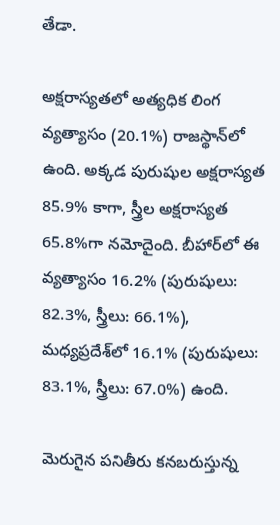తేడా.

అక్షరాస్యతలో అత్యధిక లింగ వ్యత్యాసం (20.1%) రాజస్థాన్‌లో ఉంది. అక్కడ పురుషుల అక్షరాస్యత 85.9% కాగా, స్త్రీల అక్షరాస్యత 65.8%గా నమోదైంది. బీహార్‌లో ఈ వ్యత్యాసం 16.2% (పురుషులు: 82.3%, స్త్రీలు: 66.1%), మధ్యప్రదేశ్‌లో 16.1% (పురుషులు: 83.1%, స్త్రీలు: 67.0%) ఉంది.

మెరుగైన పనితీరు కనబరుస్తున్న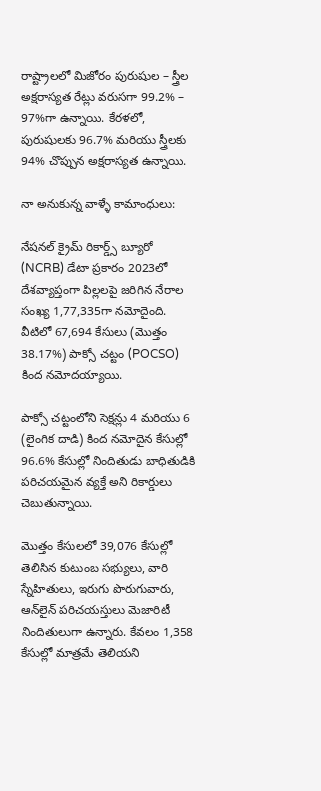రాష్ట్రాలలో మిజోరం పురుషుల – స్త్రీల అక్షరాస్యత రేట్లు వరుసగా 99.2% – 97%గా ఉన్నాయి. కేరళలో, పురుషులకు 96.7% మరియు స్త్రీలకు 94% చొప్పున అక్షరాస్యత ఉన్నాయి.

నా అనుకున్న వాళ్ళే కామాంధులు:

నేషనల్ క్రైమ్ రికార్డ్స్ బ్యూరో (NCRB) డేటా ప్రకారం 2023లో దేశవ్యాప్తంగా పిల్లలపై జరిగిన నేరాల సంఖ్య 1,77,335గా నమోదైంది. వీటిలో 67,694 కేసులు (మొత్తం 38.17%) పాక్సో చట్టం (POCSO) కింద నమోదయ్యాయి.

పాక్సో చట్టంలోని సెక్షన్లు 4 మరియు 6 (లైంగిక దాడి) కింద నమోదైన కేసుల్లో 96.6% కేసుల్లో నిందితుడు బాధితుడికి పరిచయమైన వ్యక్తే అని రికార్డులు చెబుతున్నాయి.

మొత్తం కేసులలో 39,076 కేసుల్లో తెలిసిన కుటుంబ సభ్యులు, వారి స్నేహితులు, ఇరుగు పొరుగువారు, ఆన్‌లైన్ పరిచయస్తులు మెజారిటీ నిందితులుగా ఉన్నారు. కేవలం 1,358 కేసుల్లో మాత్రమే తెలియని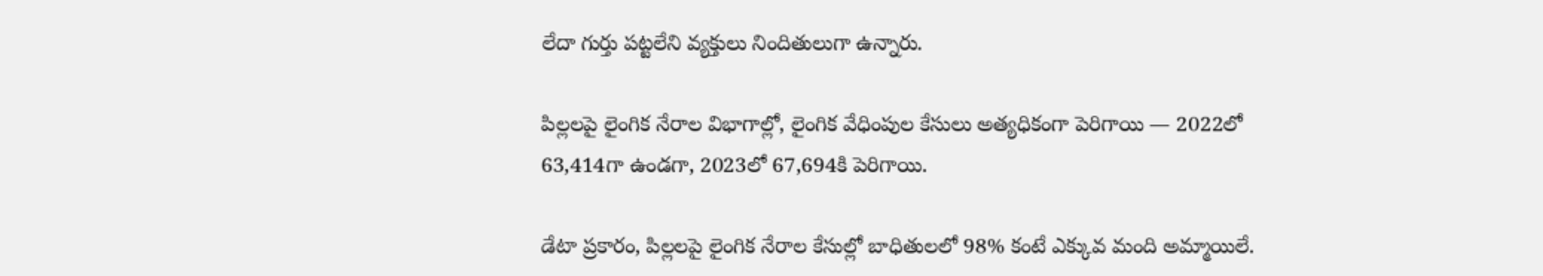లేదా గుర్తు పట్టలేని వ్యక్తులు నిందితులుగా ఉన్నారు.

పిల్లలపై లైంగిక నేరాల విభాగాల్లో, లైంగిక వేధింపుల కేసులు అత్యధికంగా పెరిగాయి — 2022లో 63,414గా ఉండగా, 2023లో 67,694కి పెరిగాయి.

డేటా ప్రకారం, పిల్లలపై లైంగిక నేరాల కేసుల్లో బాధితులలో 98% కంటే ఎక్కువ మంది అమ్మాయిలే.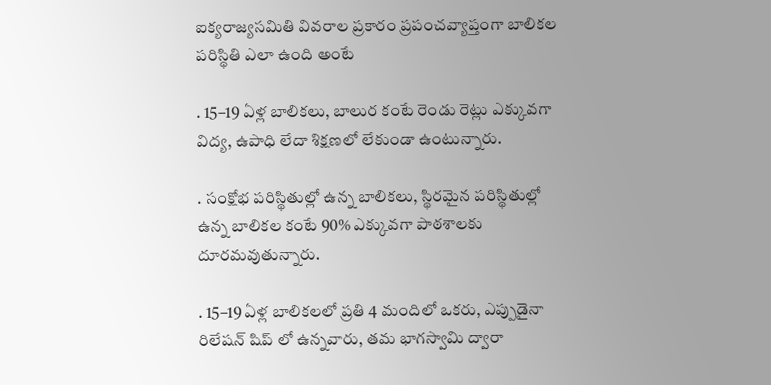ఐక్యరాజ్యసమితి వివరాల ప్రకారం ప్రపంచవ్యాప్తంగా బాలికల పరిస్థితి ఎలా ఉంది అంటే

. 15–19 ఏళ్ల బాలికలు, బాలుర కంటే రెండు రెట్లు ఎక్కువగా విద్య, ఉపాధి లేదా శిక్షణలో లేకుండా ఉంటున్నారు.

. సంక్షోభ పరిస్థితుల్లో ఉన్న బాలికలు, స్థిరమైన పరిస్థితుల్లో ఉన్న బాలికల కంటే 90% ఎక్కువగా పాఠశాలకు దూరమవుతున్నారు.

. 15–19 ఏళ్ల బాలికలలో ప్రతి 4 మందిలో ఒకరు, ఎప్పుడైనా రిలేషన్ షిప్ లో ఉన్నవారు, తమ భాగస్వామి ద్వారా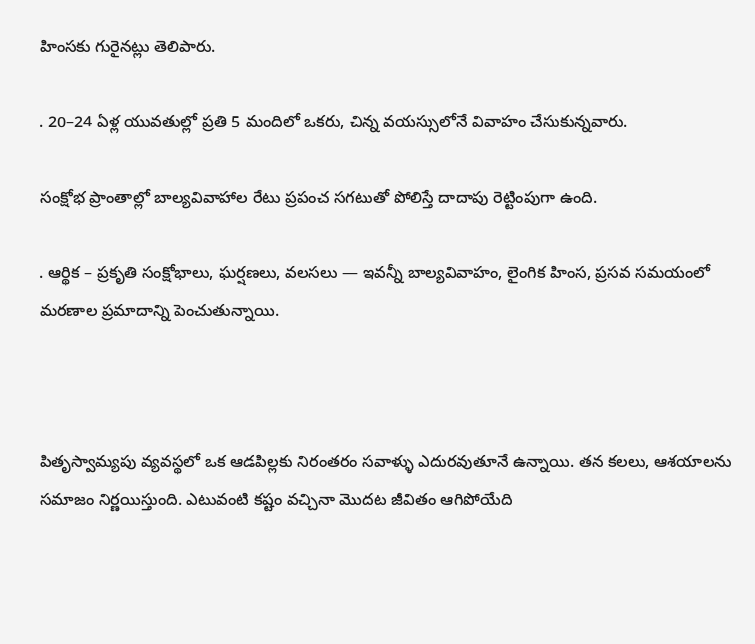హింసకు గురైనట్లు తెలిపారు.

. 20–24 ఏళ్ల యువతుల్లో ప్రతి 5 మందిలో ఒకరు, చిన్న వయస్సులోనే వివాహం చేసుకున్నవారు.

సంక్షోభ ప్రాంతాల్లో బాల్యవివాహాల రేటు ప్రపంచ సగటుతో పోలిస్తే దాదాపు రెట్టింపుగా ఉంది.

. ఆర్థిక – ప్రకృతి సంక్షోభాలు, ఘర్షణలు, వలసలు — ఇవన్నీ బాల్యవివాహం, లైంగిక హింస, ప్రసవ సమయంలో మరణాల ప్రమాదాన్ని పెంచుతున్నాయి.



పితృస్వామ్యపు వ్యవస్థలో ఒక ఆడపిల్లకు నిరంతరం సవాళ్ళు ఎదురవుతూనే ఉన్నాయి. తన కలలు, ఆశయాలను సమాజం నిర్ణయిస్తుంది. ఎటువంటి కష్టం వచ్చినా మొదట జీవితం ఆగిపోయేది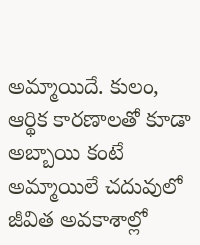అమ్మాయిదే. కులం, ఆర్థిక కారణాలతో కూడా అబ్బాయి కంటే అమ్మాయిలే చదువులో జీవిత అవకాశాల్లో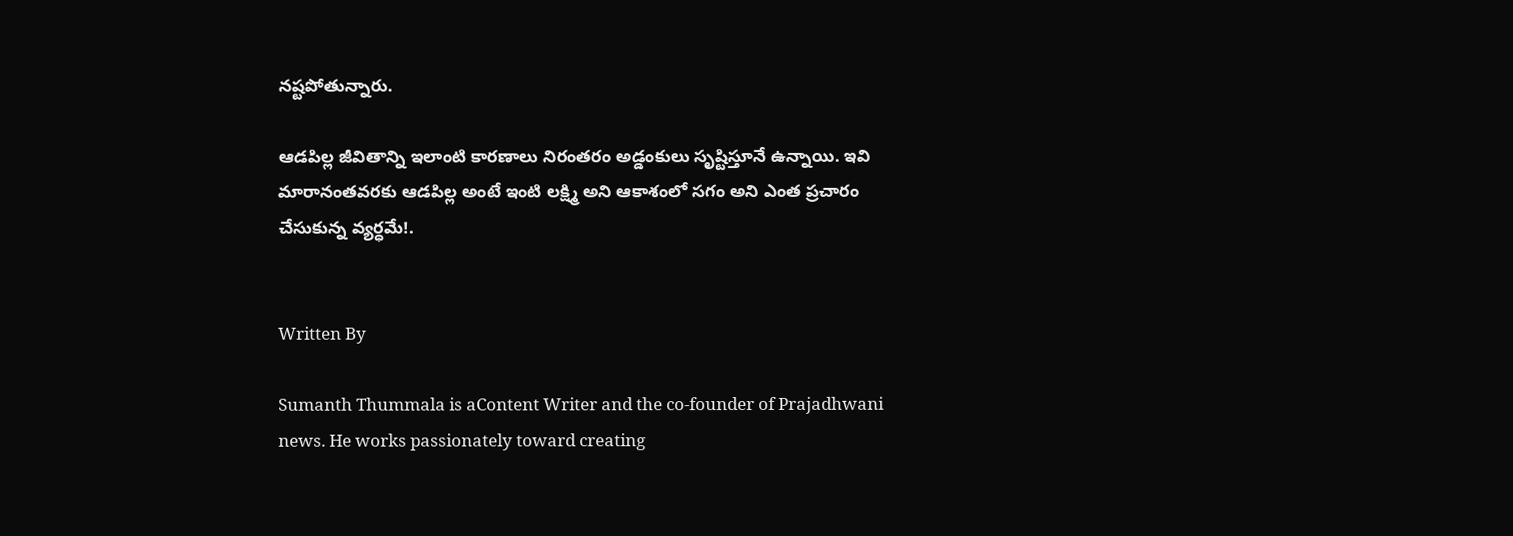నష్టపోతున్నారు.

ఆడపిల్ల జీవితాన్ని ఇలాంటి కారణాలు నిరంతరం అడ్డంకులు సృష్టిస్తూనే ఉన్నాయి. ఇవి మారానంతవరకు ఆడపిల్ల అంటే ఇంటి లక్ష్మి అని ఆకాశంలో సగం అని ఎంత ప్రచారం చేసుకున్న వ్యర్ధమే!.


Written By

Sumanth Thummala is aContent Writer and the co-founder of Prajadhwani news. He works passionately toward creating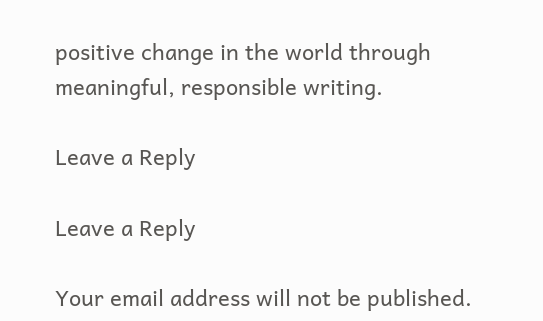positive change in the world through meaningful, responsible writing.

Leave a Reply

Leave a Reply

Your email address will not be published.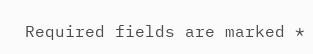Required fields are marked *